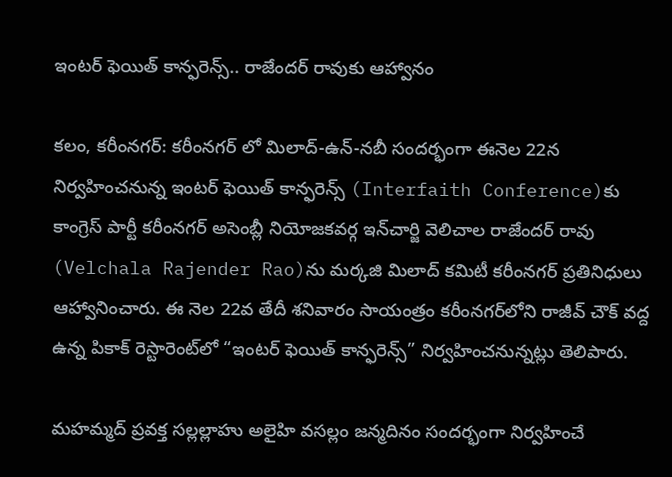ఇంటర్ ఫెయిత్ కాన్ఫరెన్స్.. రాజేందర్‌ రావుకు ఆహ్వానం

కలం, కరీంనగర్: కరీంనగర్‌ లో మిలాద్‌-ఉన్‌-నబీ సందర్భంగా ఈనెల 22న నిర్వహించనున్న ఇంటర్ ఫెయిత్ కాన్ఫరెన్స్ (Interfaith Conference)కు కాంగ్రెస్‌ పార్టీ కరీంనగర్‌ అసెంబ్లీ నియోజకవర్గ ఇన్‌చార్జి వెలిచాల రాజేందర్‌ రావు (Velchala Rajender Rao)ను మర్కజి మిలాద్‌ కమిటీ కరీంనగర్‌ ప్రతినిధులు ఆహ్వానించారు. ఈ నెల 22వ తేదీ శనివారం సాయంత్రం కరీంనగర్‌లోని రాజీవ్ చౌక్ వద్ద ఉన్న పికాక్‌ రెస్టారెంట్‌లో “ఇంటర్‌ ఫెయిత్‌ కాన్ఫరెన్స్‌” నిర్వహించనున్నట్లు తెలిపారు.

మహమ్మద్‌ ప్రవక్త సల్లల్లాహు అలైహి వసల్లం జన్మదినం సందర్భంగా నిర్వహించే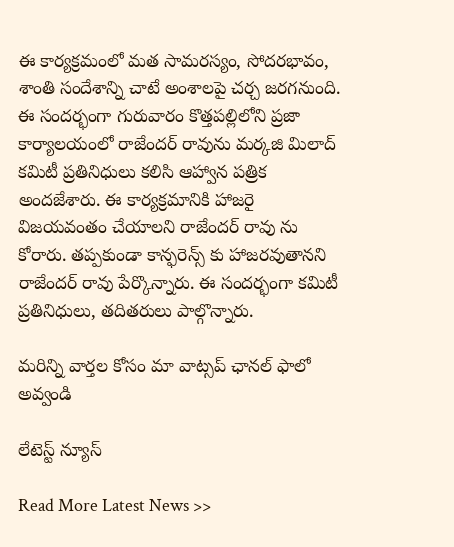ఈ కార్యక్రమంలో మత సామరస్యం, సోదరభావం, శాంతి సందేశాన్ని చాటే అంశాలపై చర్చ జరగనుంది. ఈ సందర్భంగా గురువారం కొత్తపల్లిలోని ప్రజా కార్యాలయంలో రాజేందర్‌ రావును మర్కజి మిలాద్‌ కమిటీ ప్రతినిధులు కలిసి ఆహ్వాన పత్రిక అందజేశారు. ఈ కార్యక్రమానికి హాజరై విజయవంతం చేయాలని రాజేందర్ రావు ను కోరారు. తప్పకుండా కాన్ఫరెన్స్ కు హాజరవుతానని రాజేందర్ రావు పేర్కొన్నారు. ఈ సందర్భంగా కమిటీ ప్రతినిధులు, తదితరులు పాల్గొన్నారు.

మ‌రిన్ని వార్త‌ల కోసం మా వాట్స‌ప్ ఛాన‌ల్ ఫాలో అవ్వండి

లేటెస్ట్ న్యూస్‌

Read More Latest News >>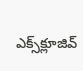ఎక్స్‌క్లూజివ్‌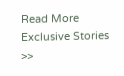Read More Exclusive Stories >>